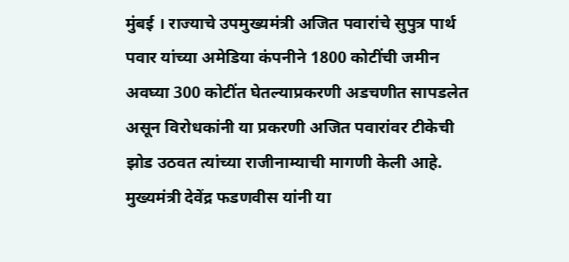मुंबई । राज्याचे उपमुख्यमंत्री अजित पवारांचे सुपुत्र पार्थ पवार यांच्या अमेडिया कंपनीने 1800 कोटींची जमीन अवघ्या 300 कोटींत घेतल्याप्रकरणी अडचणीत सापडलेत असून विरोधकांनी या प्रकरणी अजित पवारांवर टीकेची झोड उठवत त्यांच्या राजीनाम्याची मागणी केली आहे. मुख्यमंत्री देवेंद्र फडणवीस यांनी या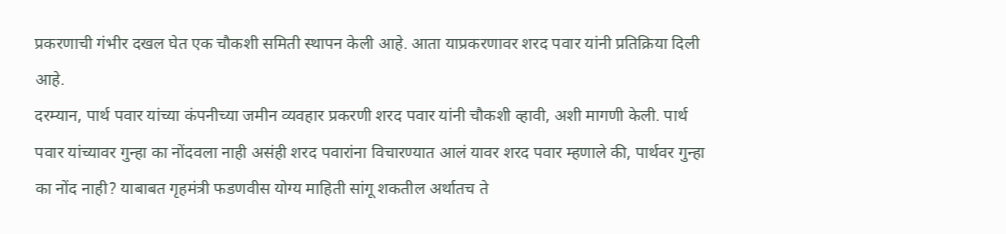प्रकरणाची गंभीर दखल घेत एक चौकशी समिती स्थापन केली आहे. आता याप्रकरणावर शरद पवार यांनी प्रतिक्रिया दिली आहे.
दरम्यान, पार्थ पवार यांच्या कंपनीच्या जमीन व्यवहार प्रकरणी शरद पवार यांनी चौकशी व्हावी, अशी मागणी केली. पार्थ पवार यांच्यावर गुन्हा का नोंदवला नाही असंही शरद पवारांना विचारण्यात आलं यावर शरद पवार म्हणाले की, पार्थवर गुन्हा का नोंद नाही? याबाबत गृहमंत्री फडणवीस योग्य माहिती सांगू शकतील अर्थातच ते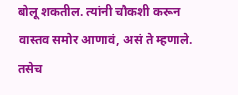बोलू शकतील. त्यांनी चौकशी करून वास्तव समोर आणावं, असं ते म्हणाले.
तसेच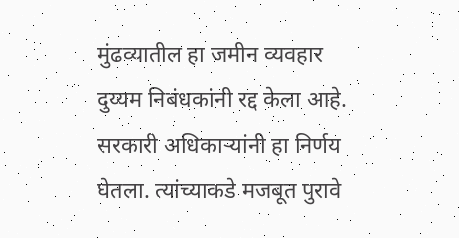मुंढव्यातील हा जमीन व्यवहार दुय्यम निबंधकांनी रद्द केला आहे. सरकारी अधिकाऱ्यांनी हा निर्णय घेतला. त्यांच्याकडे मजबूत पुरावे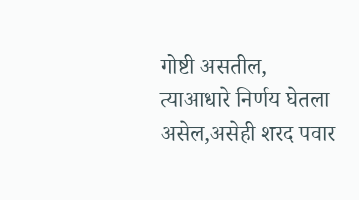गोष्टी असतील, त्याआधारे निर्णय घेतला असेल,असेही शरद पवार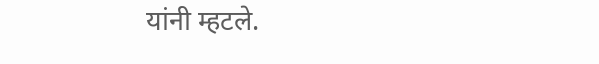यांनी म्हटले.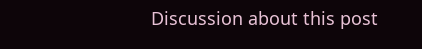Discussion about this post